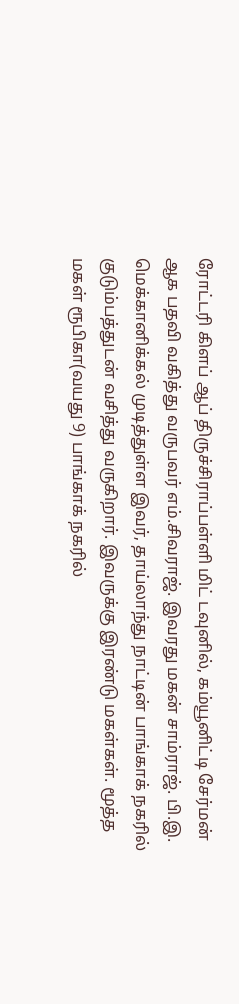ரோட்டரி கிளப் ஆப் திருச்சிராப்பள்ளி மிட் டவுனில், கம்யூனிட்டி சேர்மன் ஆக பதவி வகித்து வருபவர் எம்.சிவராஜ். இவரது மகன் சாம்ராஜ். பி.இ. மெக்கானிக்கல் முடித்துள்ள இவர், தாய்லாந்து நாட்டின் பாங்காக் நகரில் குடும்பத்துடன் வசித்து வருகிறார். இவருக்கு இரண்டு மகள்கள். மூத்த மகள் ரூபிகா(வயது 9) பாங்காக் நகரில்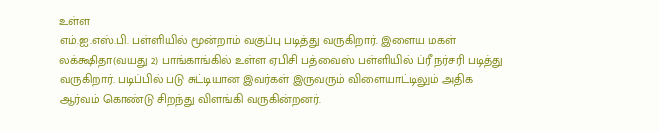உள்ள
எம்.ஐ.எஸ்.பி. பள்ளியில் மூன்றாம் வகுப்பு படித்து வருகிறார். இளைய மகள் லக்க்ஷிதா(வயது 2) பாங்காங்கில் உள்ள ஏபிசி பத்வைஸ் பள்ளியில் ப்ரீ நர்சரி படித்து வருகிறார். படிப்பில் படு சுட்டியான இவர்கள் இருவரும் விளையாட்டிலும் அதிக ஆர்வம் கொண்டு சிறந்து விளங்கி வருகின்றனர்.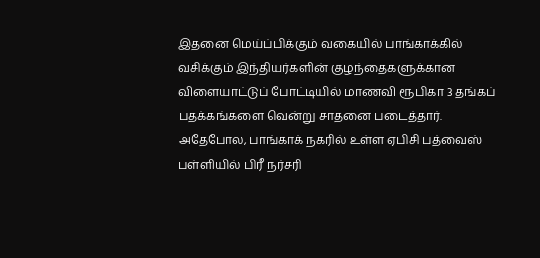இதனை மெய்ப்பிக்கும் வகையில் பாங்காக்கில் வசிக்கும் இந்தியர்களின் குழந்தைகளுக்கான விளையாட்டுப் போட்டியில் மாணவி ரூபிகா 3 தங்கப் பதக்கங்களை வென்று சாதனை படைத்தார். அதேபோல, பாங்காக் நகரில் உள்ள ஏபிசி பத்வைஸ் பள்ளியில் பிரீ நர்சரி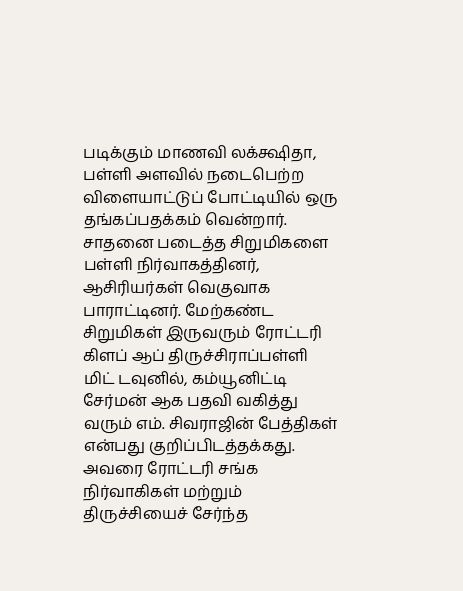படிக்கும் மாணவி லக்க்ஷிதா, பள்ளி அளவில் நடைபெற்ற விளையாட்டுப் போட்டியில் ஒரு தங்கப்பதக்கம் வென்றார். சாதனை படைத்த சிறுமிகளை பள்ளி நிர்வாகத்தினர், ஆசிரியர்கள் வெகுவாக பாராட்டினர். மேற்கண்ட சிறுமிகள் இருவரும் ரோட்டரி கிளப் ஆப் திருச்சிராப்பள்ளி மிட் டவுனில், கம்யூனிட்டி சேர்மன் ஆக பதவி வகித்து வரும் எம். சிவராஜின் பேத்திகள் என்பது குறிப்பிடத்தக்கது. அவரை ரோட்டரி சங்க நிர்வாகிகள் மற்றும் திருச்சியைச் சேர்ந்த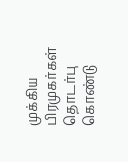முக்கிய பிரமுகர்கள் தொடர்பு கொண்டு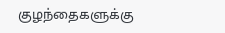குழந்தைகளுக்கு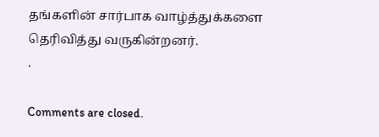தங்களின் சார்பாக வாழ்த்துக்களை தெரிவித்து வருகின்றனர்.
.

Comments are closed.